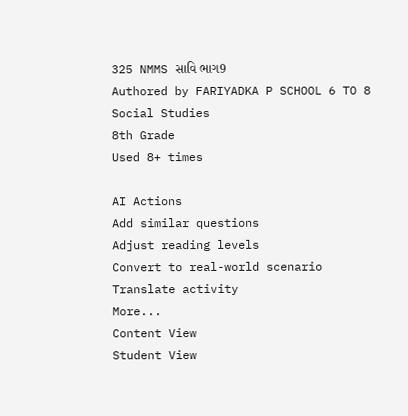325 NMMS સાવિ ભાગ9
Authored by FARIYADKA P SCHOOL 6 TO 8
Social Studies
8th Grade
Used 8+ times

AI Actions
Add similar questions
Adjust reading levels
Convert to real-world scenario
Translate activity
More...
Content View
Student View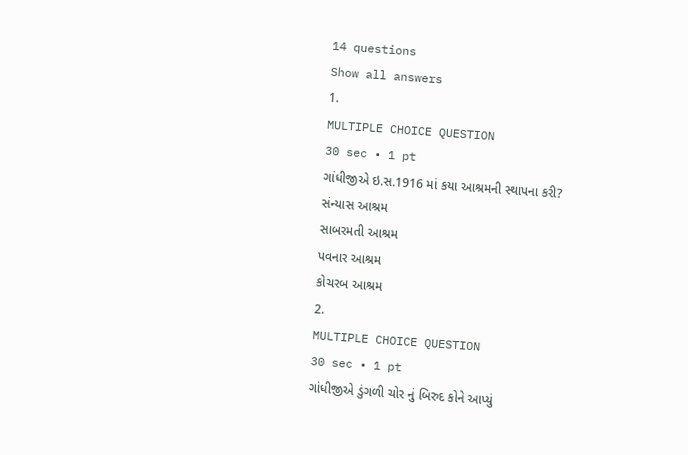14 questions
Show all answers
1.
MULTIPLE CHOICE QUESTION
30 sec • 1 pt
ગાંધીજીએ ઇ.સ.1916 માં કયા આશ્રમની સ્થાપના કરી?
સંન્યાસ આશ્રમ
સાબરમતી આશ્રમ
પવનાર આશ્રમ
કોચરબ આશ્રમ
2.
MULTIPLE CHOICE QUESTION
30 sec • 1 pt
ગાંધીજીએ ડુંગળી ચોર નું બિરુદ કોને આપ્યું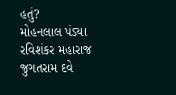હતું?
મોહનલાલ પંડ્યા
રવિશંકર મહારાજ
જુગતરામ દવે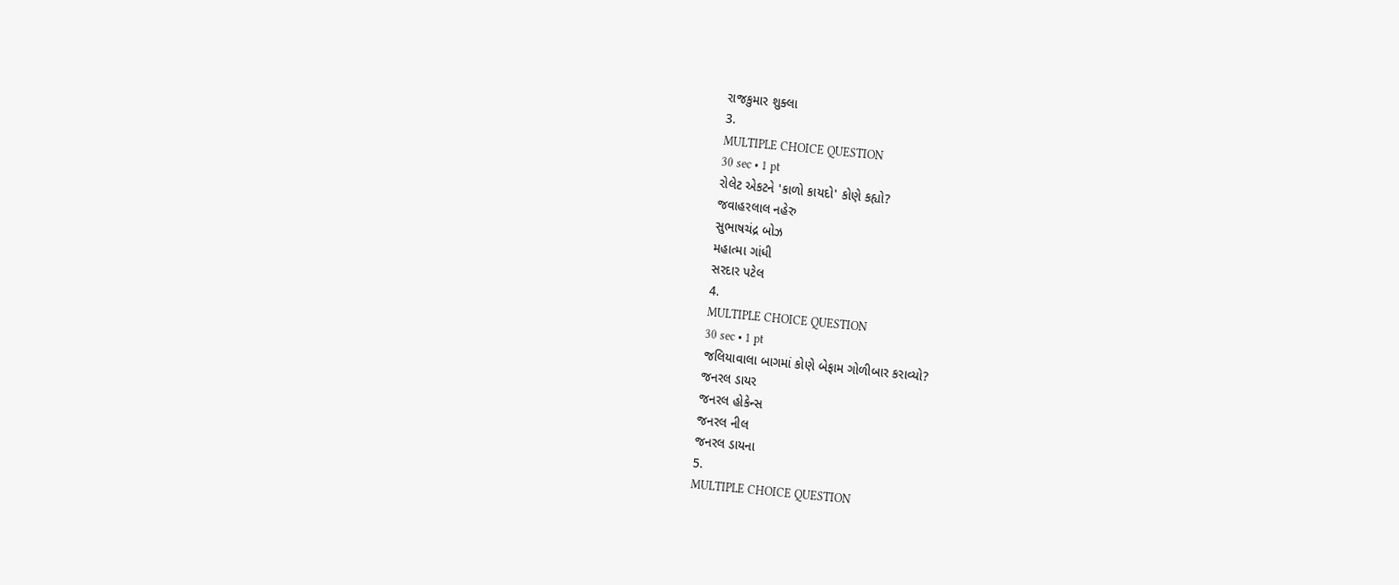રાજકુમાર શુક્લા
3.
MULTIPLE CHOICE QUESTION
30 sec • 1 pt
રોલેટ એકટને 'કાળો કાયદો' કોણે કહ્યો?
જવાહરલાલ નહેરુ
સુભાષચંદ્ર બોઝ
મહાત્મા ગાંધી
સરદાર પટેલ
4.
MULTIPLE CHOICE QUESTION
30 sec • 1 pt
જલિયાવાલા બાગમાં કોણે બેફામ ગોળીબાર કરાવ્યો?
જનરલ ડાયર
જનરલ હોકેન્સ
જનરલ નીલ
જનરલ ડાયના
5.
MULTIPLE CHOICE QUESTION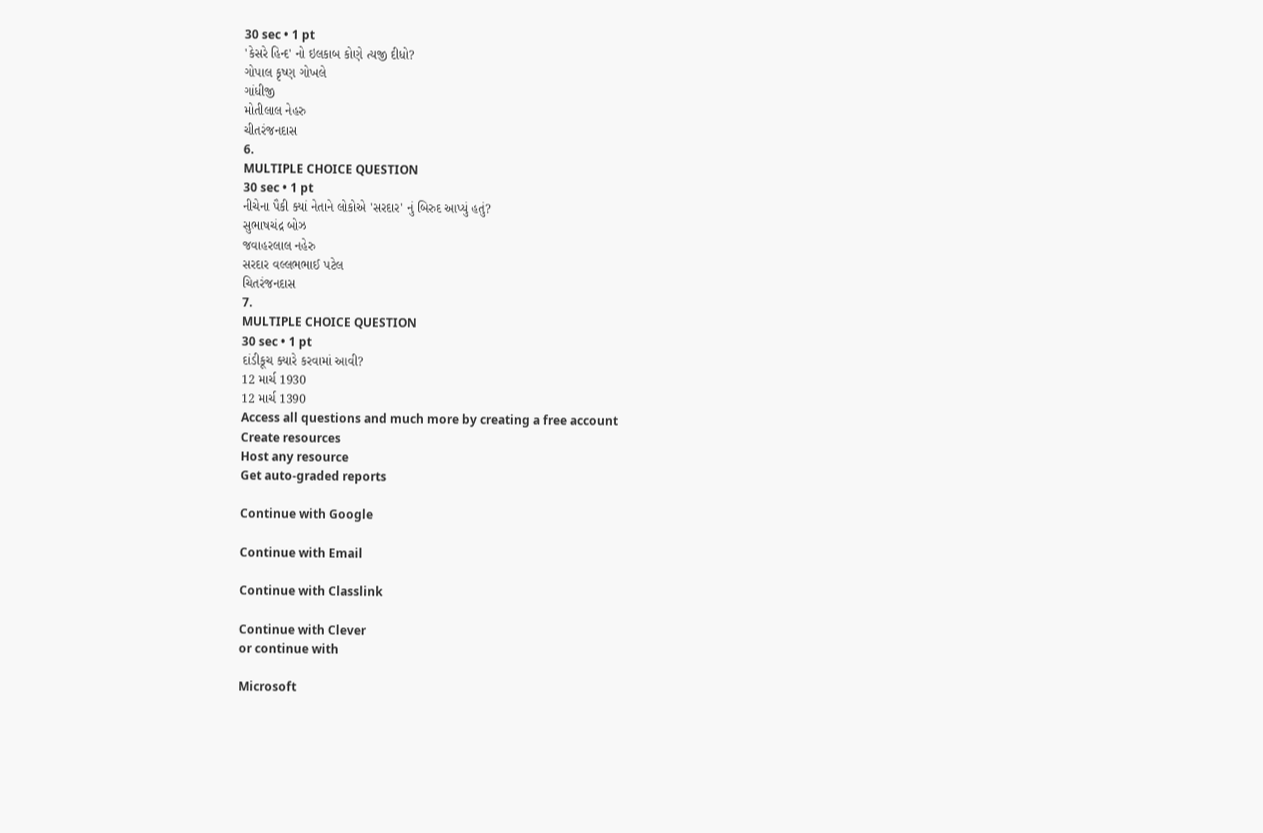30 sec • 1 pt
'કેસરે હિન્દ' નો ઇલકાબ કોણે ત્યજી દીધો?
ગોપાલ કૃષ્ણ ગોખલે
ગાંધીજી
મોતીલાલ નેહરુ
ચીતરંજનદાસ
6.
MULTIPLE CHOICE QUESTION
30 sec • 1 pt
નીચેના પૈકી ક્યાં નેતાને લોકોએ 'સરદાર' નું બિરુદ આપ્યું હતું?
સુભાષચંદ્ર બોઝ
જવાહરલાલ નહેરુ
સરદાર વલ્લભભાઈ પટેલ
ચિતરંજનદાસ
7.
MULTIPLE CHOICE QUESTION
30 sec • 1 pt
દાંડીકૂચ ક્યારે કરવામાં આવી?
12 માર્ચ 1930
12 માર્ચ 1390
Access all questions and much more by creating a free account
Create resources
Host any resource
Get auto-graded reports

Continue with Google

Continue with Email

Continue with Classlink

Continue with Clever
or continue with

Microsoft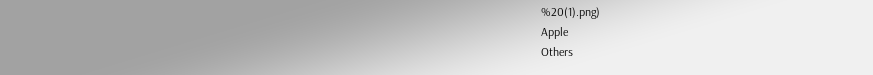%20(1).png)
Apple
Others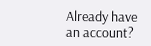Already have an account?